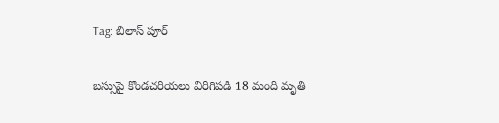Tag: బిలాస్ పూర్

బస్సుపై కొండచరియలు విరిగిపడి 18 మంది మృతి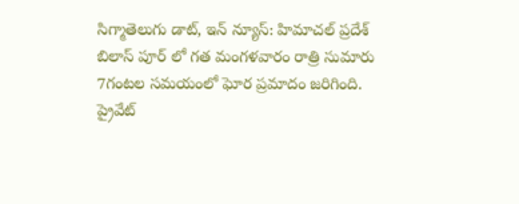సిగ్మాతెలుగు డాట్, ఇన్ న్యూస్: హిమాచల్ ప్రదేశ్ బిలాస్ పూర్ లో గత మంగళవారం రాత్రి సుమారు 7గంటల సమయంలో ఘోర ప్రమాదం జరిగింది. ప్రైవేట్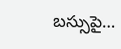బస్సుపై…